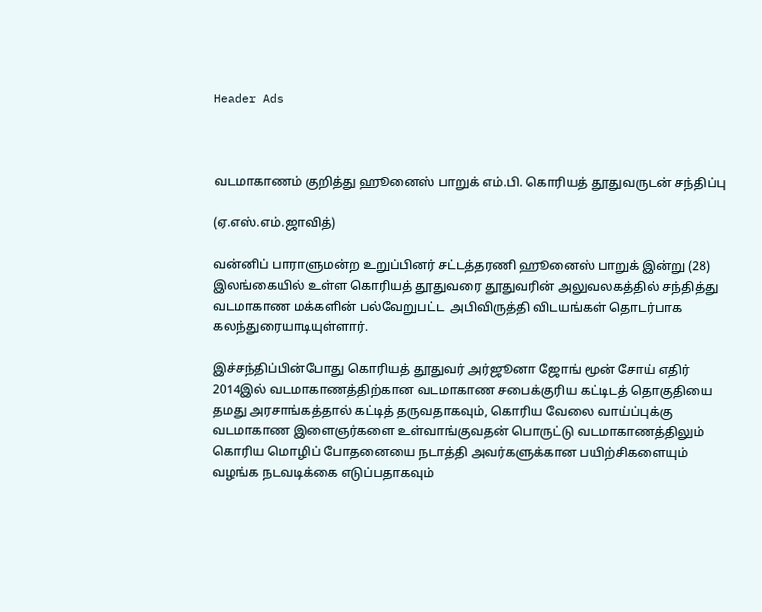Header Ads



வடமாகாணம் குறித்து ஹூனைஸ் பாறுக் எம்.பி. கொரியத் தூதுவருடன் சந்திப்பு

(ஏ.எஸ்.எம்.ஜாவித்)

வன்னிப் பாராளுமன்ற உறுப்பினர் சட்டத்தரணி ஹூனைஸ் பாறுக் இன்று (28) இலங்கையில் உள்ள கொரியத் தூதுவரை தூதுவரின் அலுவலகத்தில் சந்தித்து வடமாகாண மக்களின் பல்வேறுபட்ட  அபிவிருத்தி விடயங்கள் தொடர்பாக கலந்துரையாடியுள்ளார்.

இச்சந்திப்பின்போது கொரியத் தூதுவர் அர்ஜூனா ஜோங் மூன் சோய் எதிர் 2014இல் வடமாகாணத்திற்கான வடமாகாண சபைக்குரிய கட்டிடத் தொகுதியை தமது அரசாங்கத்தால் கட்டித் தருவதாகவும், கொரிய வேலை வாய்ப்புக்கு வடமாகாண இளைஞர்களை உள்வாங்குவதன் பொருட்டு வடமாகாணத்திலும் கொரிய மொழிப் போதனையை நடாத்தி அவர்களுக்கான பயிற்சிகளையும் வழங்க நடவடிக்கை எடுப்பதாகவும்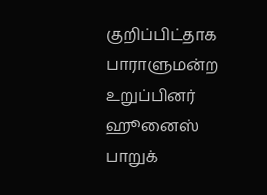குறிப்பிட்தாக பாராளுமன்ற உறுப்பினர் ஹூனைஸ் பாறுக்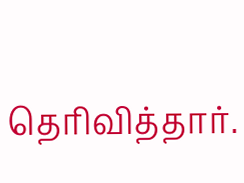தெரிவித்தார்.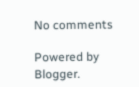No comments

Powered by Blogger.